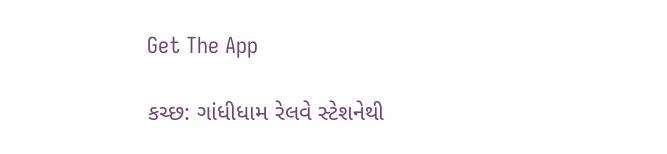Get The App

કચ્છ: ગાંધીધામ રેલવે સ્ટેશનેથી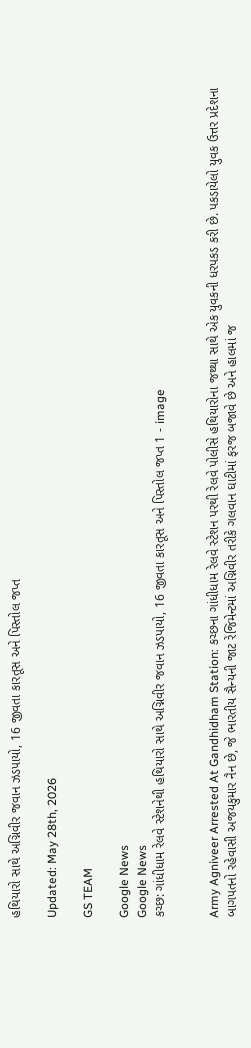હથિયારો સાથે અગ્નિવીર જવાન ઝડપાયો, 16 જીવતા કારતૂસ અને પિસ્તોલ જપ્ત

Updated: May 28th, 2026

GS TEAM

Google News
Google News
કચ્છ: ગાંધીધામ રેલવે સ્ટેશનેથી હથિયારો સાથે અગ્નિવીર જવાન ઝડપાયો, 16 જીવતા કારતૂસ અને પિસ્તોલ જપ્ત 1 - image


Army Agniveer Arrested At Gandhidham Station: કચ્છના ગાંધીધામ રેલવે સ્ટેશન પરથી રેલવે પોલીસે હથિયારોના જથ્થા સાથે એક યુવકની ધરપકડ કરી છે. પકડાયેલો યુવક ઉત્તર પ્રદેશના બાગપતનો રહેવાસી અજયકુમાર નૈન છે, જે ભારતીય સૈન્યની જાટ રેજિમેન્ટમાં અગ્નિવીર તરીકે ગલવાન ઘાટીમાં ફરજ બજાવે છે અને હાલમાં જ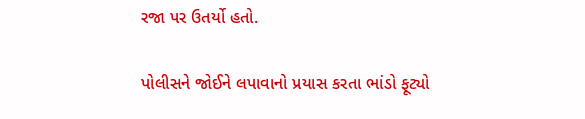રજા પર ઉતર્યો હતો.

પોલીસને જોઈને લપાવાનો પ્રયાસ કરતા ભાંડો ફૂટ્યો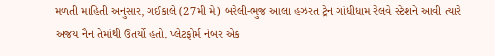મળતી માહિતી અનુસાર, ગઈકાલે (27મી મે) બરેલી-ભુજ આલા હઝરત ટ્રેન ગાંધીધામ રેલવે સ્ટેશને આવી ત્યારે અજય નૈન તેમાંથી ઉતર્યો હતો. પ્લેટફોર્મ નંબર એક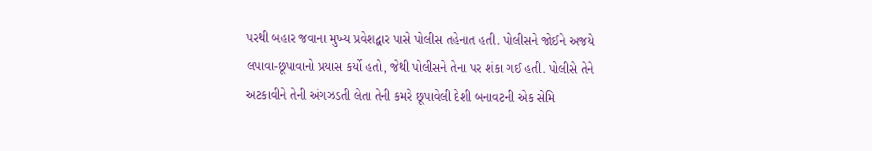પરથી બહાર જવાના મુખ્ય પ્રવેશદ્વાર પાસે પોલીસ તહેનાત હતી. પોલીસને જોઈને અજયે લપાવા-છૂપાવાનો પ્રયાસ કર્યો હતો, જેથી પોલીસને તેના પર શંકા ગઈ હતી. પોલીસે તેને અટકાવીને તેની અંગઝડતી લેતા તેની કમરે છૂપાવેલી દેશી બનાવટની એક સેમિ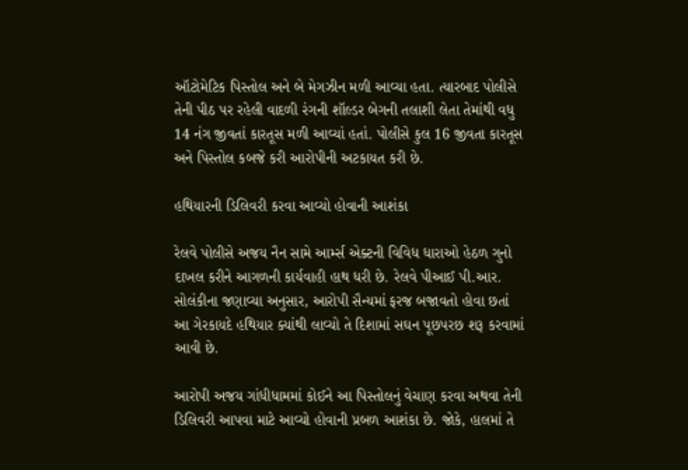ઑટોમેટિક પિસ્તોલ અને બે મેગઝીન મળી આવ્યા હતા. ત્યારબાદ પોલીસે તેની પીઠ પર રહેલી વાદળી રંગની શૉલ્ડર બેગની તલાશી લેતા તેમાંથી વધુ 14 નંગ જીવતાં કારતૂસ મળી આવ્યાં હતાં. પોલીસે કુલ 16 જીવતા કારતૂસ અને પિસ્તોલ કબજે કરી આરોપીની અટકાયત કરી છે.

હથિયારની ડિલિવરી કરવા આવ્યો હોવાની આશંકા

રેલવે પોલીસે અજય નૈન સામે આર્મ્સ એક્ટની વિવિધ ધારાઓ હેઠળ ગુનો દાખલ કરીને આગળની કાર્યવાહી હાથ ધરી છે. રેલવે પીઆઈ પી.આર. સોલંકીના જણાવ્યા અનુસાર, આરોપી સૈન્યમાં ફરજ બજાવતો હોવા છતાં આ ગેરકાયદે હથિયાર ક્યાંથી લાવ્યો તે દિશામાં સઘન પૂછપરછ શરૂ કરવામાં આવી છે.

આરોપી અજય ગાંધીધામમાં કોઈને આ પિસ્તોલનું વેચાણ કરવા અથવા તેની ડિલિવરી આપવા માટે આવ્યો હોવાની પ્રબળ આશંકા છે. જોકે, હાલમાં તે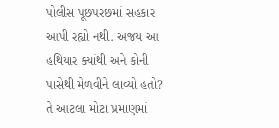પોલીસ પૂછપરછમાં સહકાર આપી રહ્યો નથી. અજય આ હથિયાર ક્યાંથી અને કોની પાસેથી મેળવીને લાવ્યો હતો? તે આટલા મોટા પ્રમાણમાં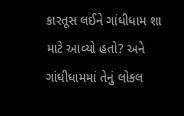કારતૂસ લઈને ગાંધીધામ શા માટે આવ્યો હતો? અને ગાંધીધામમાં તેનું લોકલ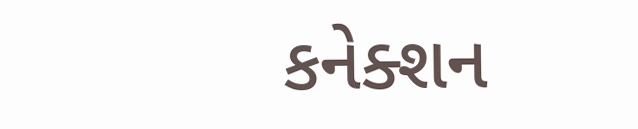કનેક્શન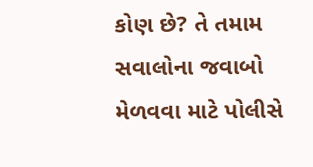કોણ છે? તે તમામ સવાલોના જવાબો મેળવવા માટે પોલીસે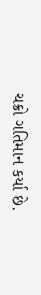ચક્રો ગતિમાન કર્યા છે.